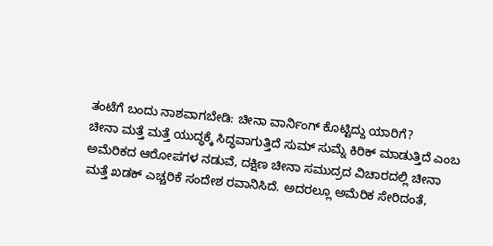ತಂಟೆಗೆ ಬಂದು ನಾಶವಾಗಬೇಡಿ: ಚೀನಾ ವಾರ್ನಿಂಗ್ ಕೊಟ್ಟಿದ್ದು ಯಾರಿಗೆ?
ಚೀನಾ ಮತ್ತೆ ಮತ್ತೆ ಯುದ್ಧಕ್ಕೆ ಸಿದ್ಧವಾಗುತ್ತಿದೆ ಸುಮ್ ಸುಮ್ನೆ ಕಿರಿಕ್ ಮಾಡುತ್ತಿದೆ ಎಂಬ ಅಮೆರಿಕದ ಆರೋಪಗಳ ನಡುವೆ, ದಕ್ಷಿಣ ಚೀನಾ ಸಮುದ್ರದ ವಿಚಾರದಲ್ಲಿ ಚೀನಾ ಮತ್ತೆ ಖಡಕ್ ಎಚ್ಚರಿಕೆ ಸಂದೇಶ ರವಾನಿಸಿದೆ. ಅದರಲ್ಲೂ ಅಮೆರಿಕ ಸೇರಿದಂತೆ,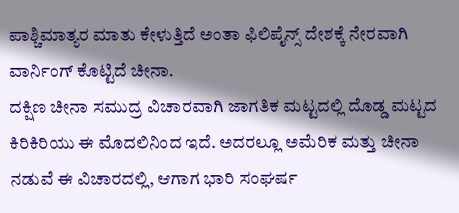ಪಾಶ್ಚಿಮಾತ್ಯರ ಮಾತು ಕೇಳುತ್ತಿದೆ ಅಂತಾ ಫಿಲಿಪೈನ್ಸ್ ದೇಶಕ್ಕೆ ನೇರವಾಗಿ ವಾರ್ನಿಂಗ್ ಕೊಟ್ಟಿದೆ ಚೀನಾ.
ದಕ್ಷಿಣ ಚೀನಾ ಸಮುದ್ರ ವಿಚಾರವಾಗಿ ಜಾಗತಿಕ ಮಟ್ಟದಲ್ಲಿ ದೊಡ್ಡ ಮಟ್ಟದ ಕಿರಿಕಿರಿಯು ಈ ಮೊದಲಿನಿಂದ ಇದೆ. ಅದರಲ್ಲೂ ಅಮೆರಿಕ ಮತ್ತು ಚೀನಾ ನಡುವೆ ಈ ವಿಚಾರದಲ್ಲಿ, ಆಗಾಗ ಭಾರಿ ಸಂಘರ್ಷ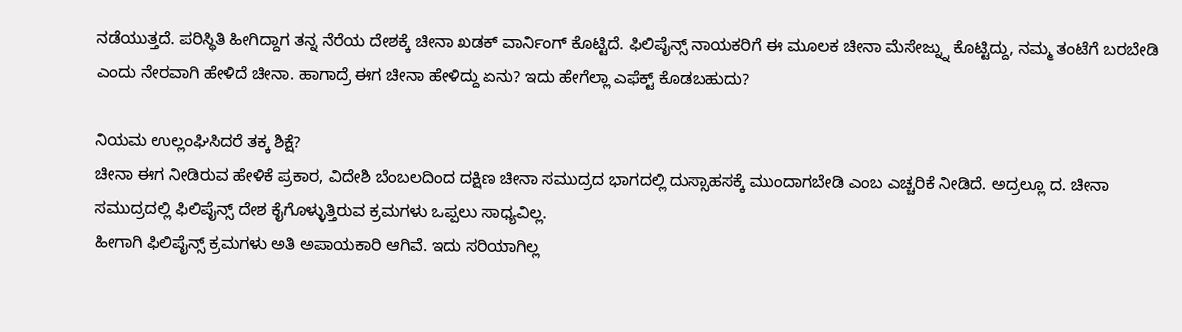ನಡೆಯುತ್ತದೆ. ಪರಿಸ್ಥಿತಿ ಹೀಗಿದ್ದಾಗ ತನ್ನ ನೆರೆಯ ದೇಶಕ್ಕೆ ಚೀನಾ ಖಡಕ್ ವಾರ್ನಿಂಗ್ ಕೊಟ್ಟಿದೆ. ಫಿಲಿಪೈನ್ಸ್ ನಾಯಕರಿಗೆ ಈ ಮೂಲಕ ಚೀನಾ ಮೆಸೇಜ್ನ್ನು ಕೊಟ್ಟಿದ್ದು, ನಮ್ಮ ತಂಟೆಗೆ ಬರಬೇಡಿ ಎಂದು ನೇರವಾಗಿ ಹೇಳಿದೆ ಚೀನಾ. ಹಾಗಾದ್ರೆ ಈಗ ಚೀನಾ ಹೇಳಿದ್ದು ಏನು? ಇದು ಹೇಗೆಲ್ಲಾ ಎಫೆಕ್ಟ್ ಕೊಡಬಹುದು?

ನಿಯಮ ಉಲ್ಲಂಘಿಸಿದರೆ ತಕ್ಕ ಶಿಕ್ಷೆ?
ಚೀನಾ ಈಗ ನೀಡಿರುವ ಹೇಳಿಕೆ ಪ್ರಕಾರ, ವಿದೇಶಿ ಬೆಂಬಲದಿಂದ ದಕ್ಷಿಣ ಚೀನಾ ಸಮುದ್ರದ ಭಾಗದಲ್ಲಿ ದುಸ್ಸಾಹಸಕ್ಕೆ ಮುಂದಾಗಬೇಡಿ ಎಂಬ ಎಚ್ಚರಿಕೆ ನೀಡಿದೆ. ಅದ್ರಲ್ಲೂ ದ. ಚೀನಾ ಸಮುದ್ರದಲ್ಲಿ ಫಿಲಿಪೈನ್ಸ್ ದೇಶ ಕೈಗೊಳ್ಳುತ್ತಿರುವ ಕ್ರಮಗಳು ಒಪ್ಪಲು ಸಾಧ್ಯವಿಲ್ಲ.
ಹೀಗಾಗಿ ಫಿಲಿಪೈನ್ಸ್ ಕ್ರಮಗಳು ಅತಿ ಅಪಾಯಕಾರಿ ಆಗಿವೆ. ಇದು ಸರಿಯಾಗಿಲ್ಲ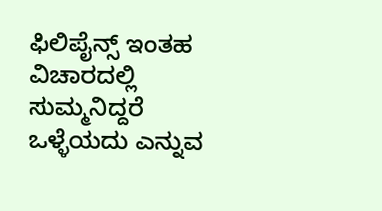ಫಿಲಿಪೈನ್ಸ್ ಇಂತಹ ವಿಚಾರದಲ್ಲಿ ಸುಮ್ಮನಿದ್ದರೆ ಒಳ್ಳೆಯದು ಎನ್ನುವ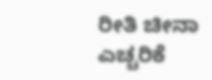ರೀತಿ ಚೀನಾ ಎಚ್ಚರಿಕೆ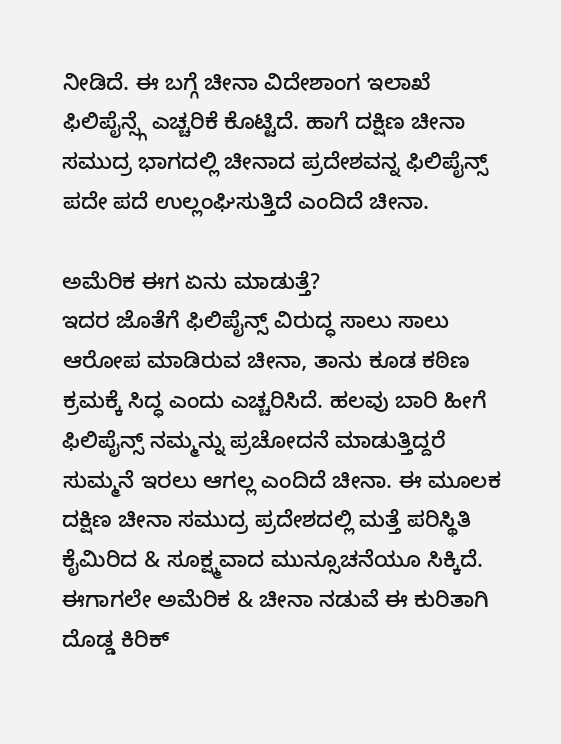ನೀಡಿದೆ. ಈ ಬಗ್ಗೆ ಚೀನಾ ವಿದೇಶಾಂಗ ಇಲಾಖೆ ಫಿಲಿಪೈನ್ಸ್ಗೆ ಎಚ್ಚರಿಕೆ ಕೊಟ್ಟಿದೆ. ಹಾಗೆ ದಕ್ಷಿಣ ಚೀನಾ ಸಮುದ್ರ ಭಾಗದಲ್ಲಿ ಚೀನಾದ ಪ್ರದೇಶವನ್ನ ಫಿಲಿಪೈನ್ಸ್ ಪದೇ ಪದೆ ಉಲ್ಲಂಘಿಸುತ್ತಿದೆ ಎಂದಿದೆ ಚೀನಾ.

ಅಮೆರಿಕ ಈಗ ಏನು ಮಾಡುತ್ತೆ?
ಇದರ ಜೊತೆಗೆ ಫಿಲಿಪೈನ್ಸ್ ವಿರುದ್ಧ ಸಾಲು ಸಾಲು ಆರೋಪ ಮಾಡಿರುವ ಚೀನಾ, ತಾನು ಕೂಡ ಕಠಿಣ ಕ್ರಮಕ್ಕೆ ಸಿದ್ಧ ಎಂದು ಎಚ್ಚರಿಸಿದೆ. ಹಲವು ಬಾರಿ ಹೀಗೆ ಫಿಲಿಪೈನ್ಸ್ ನಮ್ಮನ್ನು ಪ್ರಚೋದನೆ ಮಾಡುತ್ತಿದ್ದರೆ ಸುಮ್ಮನೆ ಇರಲು ಆಗಲ್ಲ ಎಂದಿದೆ ಚೀನಾ. ಈ ಮೂಲಕ ದಕ್ಷಿಣ ಚೀನಾ ಸಮುದ್ರ ಪ್ರದೇಶದಲ್ಲಿ ಮತ್ತೆ ಪರಿಸ್ಥಿತಿ ಕೈಮಿರಿದ & ಸೂಕ್ಷ್ಮವಾದ ಮುನ್ಸೂಚನೆಯೂ ಸಿಕ್ಕಿದೆ. ಈಗಾಗಲೇ ಅಮೆರಿಕ & ಚೀನಾ ನಡುವೆ ಈ ಕುರಿತಾಗಿ ದೊಡ್ಡ ಕಿರಿಕ್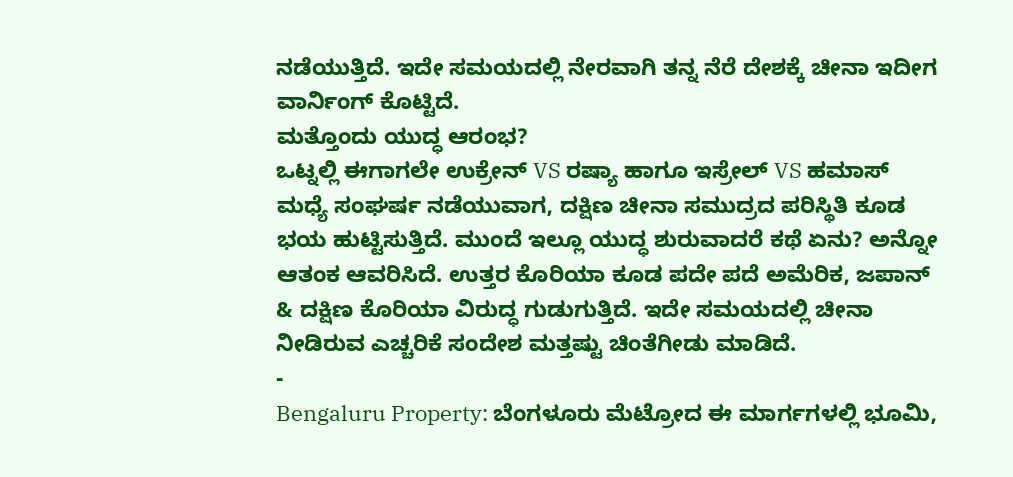ನಡೆಯುತ್ತಿದೆ. ಇದೇ ಸಮಯದಲ್ಲಿ ನೇರವಾಗಿ ತನ್ನ ನೆರೆ ದೇಶಕ್ಕೆ ಚೀನಾ ಇದೀಗ ವಾರ್ನಿಂಗ್ ಕೊಟ್ಟಿದೆ.
ಮತ್ತೊಂದು ಯುದ್ಧ ಆರಂಭ?
ಒಟ್ನಲ್ಲಿ ಈಗಾಗಲೇ ಉಕ್ರೇನ್ VS ರಷ್ಯಾ ಹಾಗೂ ಇಸ್ರೇಲ್ VS ಹಮಾಸ್ ಮಧ್ಯೆ ಸಂಘರ್ಷ ನಡೆಯುವಾಗ, ದಕ್ಷಿಣ ಚೀನಾ ಸಮುದ್ರದ ಪರಿಸ್ಥಿತಿ ಕೂಡ ಭಯ ಹುಟ್ಟಿಸುತ್ತಿದೆ. ಮುಂದೆ ಇಲ್ಲೂ ಯುದ್ಧ ಶುರುವಾದರೆ ಕಥೆ ಏನು? ಅನ್ನೋ ಆತಂಕ ಆವರಿಸಿದೆ. ಉತ್ತರ ಕೊರಿಯಾ ಕೂಡ ಪದೇ ಪದೆ ಅಮೆರಿಕ, ಜಪಾನ್ & ದಕ್ಷಿಣ ಕೊರಿಯಾ ವಿರುದ್ಧ ಗುಡುಗುತ್ತಿದೆ. ಇದೇ ಸಮಯದಲ್ಲಿ ಚೀನಾ ನೀಡಿರುವ ಎಚ್ಚರಿಕೆ ಸಂದೇಶ ಮತ್ತಷ್ಟು ಚಿಂತೆಗೀಡು ಮಾಡಿದೆ.
-
Bengaluru Property: ಬೆಂಗಳೂರು ಮೆಟ್ರೋದ ಈ ಮಾರ್ಗಗಳಲ್ಲಿ ಭೂಮಿ,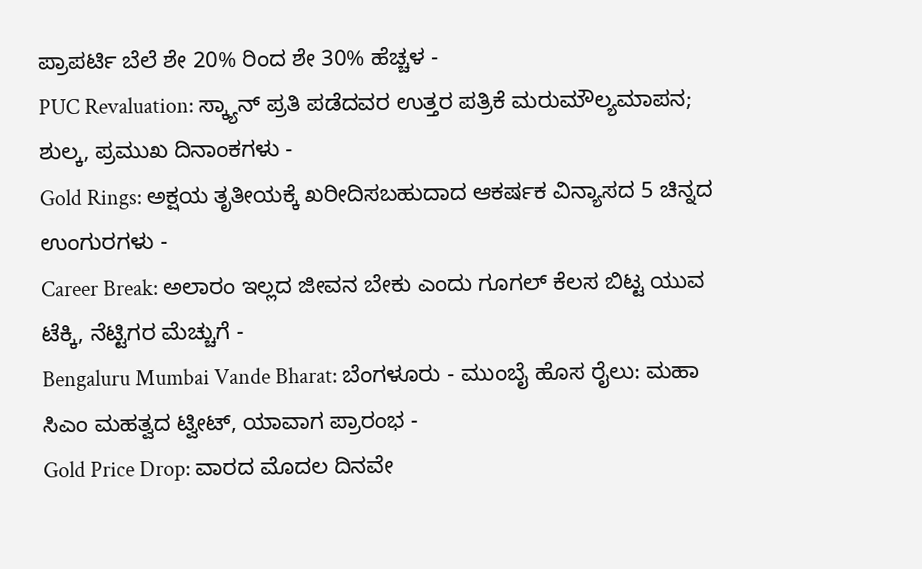ಪ್ರಾಪರ್ಟಿ ಬೆಲೆ ಶೇ 20% ರಿಂದ ಶೇ 30% ಹೆಚ್ಚಳ -
PUC Revaluation: ಸ್ಕ್ಯಾನ್ ಪ್ರತಿ ಪಡೆದವರ ಉತ್ತರ ಪತ್ರಿಕೆ ಮರುಮೌಲ್ಯಮಾಪನ; ಶುಲ್ಕ, ಪ್ರಮುಖ ದಿನಾಂಕಗಳು -
Gold Rings: ಅಕ್ಷಯ ತೃತೀಯಕ್ಕೆ ಖರೀದಿಸಬಹುದಾದ ಆಕರ್ಷಕ ವಿನ್ಯಾಸದ 5 ಚಿನ್ನದ ಉಂಗುರಗಳು -
Career Break: ಅಲಾರಂ ಇಲ್ಲದ ಜೀವನ ಬೇಕು ಎಂದು ಗೂಗಲ್ ಕೆಲಸ ಬಿಟ್ಟ ಯುವ ಟೆಕ್ಕಿ, ನೆಟ್ಟಿಗರ ಮೆಚ್ಚುಗೆ -
Bengaluru Mumbai Vande Bharat: ಬೆಂಗಳೂರು - ಮುಂಬೈ ಹೊಸ ರೈಲು: ಮಹಾ ಸಿಎಂ ಮಹತ್ವದ ಟ್ವೀಟ್, ಯಾವಾಗ ಪ್ರಾರಂಭ -
Gold Price Drop: ವಾರದ ಮೊದಲ ದಿನವೇ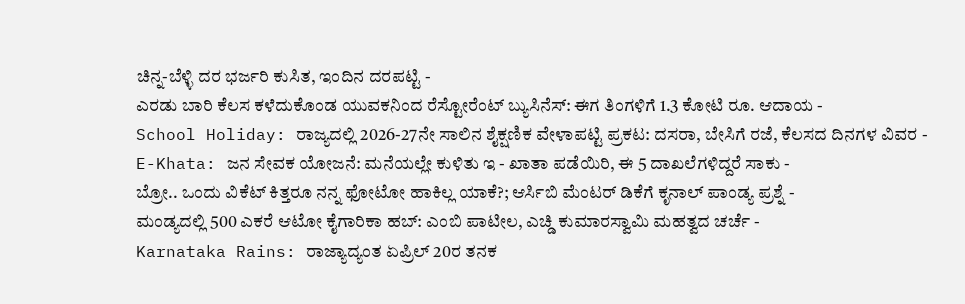ಚಿನ್ನ-ಬೆಳ್ಳಿ ದರ ಭರ್ಜರಿ ಕುಸಿತ, ಇಂದಿನ ದರಪಟ್ಟಿ -
ಎರಡು ಬಾರಿ ಕೆಲಸ ಕಳೆದುಕೊಂಡ ಯುವಕನಿಂದ ರೆಸ್ಟೋರೆಂಟ್ ಬ್ಯುಸಿನೆಸ್: ಈಗ ತಿಂಗಳಿಗೆ 1.3 ಕೋಟಿ ರೂ. ಆದಾಯ -
School Holiday: ರಾಜ್ಯದಲ್ಲಿ 2026-27ನೇ ಸಾಲಿನ ಶೈಕ್ಷಣಿಕ ವೇಳಾಪಟ್ಟಿ ಪ್ರಕಟ: ದಸರಾ, ಬೇಸಿಗೆ ರಜೆ, ಕೆಲಸದ ದಿನಗಳ ವಿವರ -
E-Khata: ಜನ ಸೇವಕ ಯೋಜನೆ: ಮನೆಯಲ್ಲೇ ಕುಳಿತು ಇ - ಖಾತಾ ಪಡೆಯಿರಿ, ಈ 5 ದಾಖಲೆಗಳಿದ್ದರೆ ಸಾಕು -
ಬ್ರೋ.. ಒಂದು ವಿಕೆಟ್ ಕಿತ್ತರೂ ನನ್ನ ಫೋಟೋ ಹಾಕಿಲ್ಲ ಯಾಕೆ?; ಆರ್ಸಿಬಿ ಮೆಂಟರ್ ಡಿಕೆಗೆ ಕೃನಾಲ್ ಪಾಂಡ್ಯ ಪ್ರಶ್ನೆ -
ಮಂಡ್ಯದಲ್ಲಿ 500 ಎಕರೆ ಆಟೋ ಕೈಗಾರಿಕಾ ಹಬ್: ಎಂಬಿ ಪಾಟೀಲ, ಎಚ್ಡಿ ಕುಮಾರಸ್ವಾಮಿ ಮಹತ್ವದ ಚರ್ಚೆ -
Karnataka Rains: ರಾಜ್ಯಾದ್ಯಂತ ಏಪ್ರಿಲ್ 20ರ ತನಕ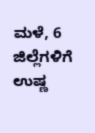ಮಳೆ, 6 ಜಿಲ್ಲೆಗಳಿಗೆ ಉಷ್ಣ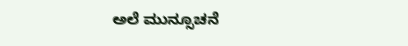ಅಲೆ ಮುನ್ಸೂಚನೆ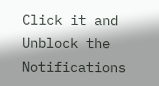Click it and Unblock the Notifications